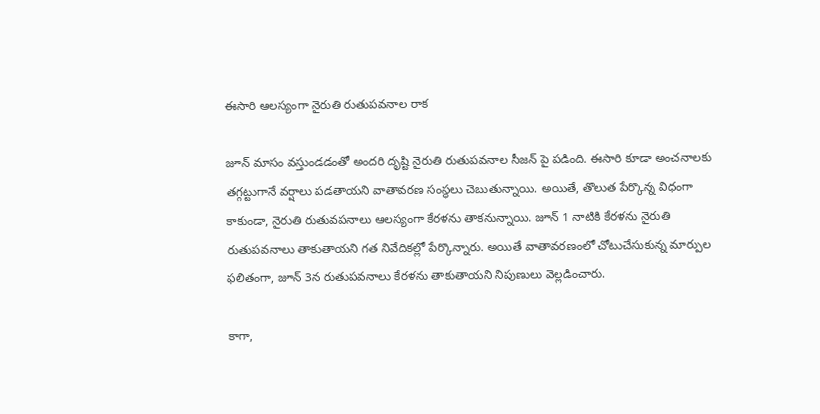ఈసారి ఆలస్యంగా నైరుతి రుతుపవనాల రాక

జూన్ మాసం వస్తుండడంతో అందరి దృష్టి నైరుతి రుతుపవనాల సీజన్ పై పడింది. ఈసారి కూడా అంచనాలకు తగ్గట్టుగానే వర్షాలు పడతాయని వాతావరణ సంస్థలు చెబుతున్నాయి. అయితే, తొలుత పేర్కొన్న విధంగా కాకుండా, నైరుతి రుతువపనాలు ఆలస్యంగా కేరళను తాకనున్నాయి. జూన్ 1 నాటికి కేరళను నైరుతి రుతుపవనాలు తాకుతాయని గత నివేదికల్లో పేర్కొన్నారు. అయితే వాతావరణంలో చోటుచేసుకున్న మార్పుల ఫలితంగా, జూన్ 3న రుతుపవనాలు కేరళను తాకుతాయని నిపుణులు వెల్లడించారు.

కాగా,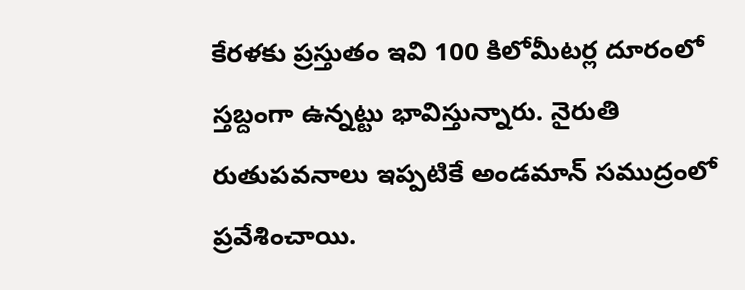కేరళకు ప్రస్తుతం ఇవి 100 కిలోమీటర్ల దూరంలో స్తబ్దంగా ఉన్నట్టు భావిస్తున్నారు. నైరుతి రుతుపవనాలు ఇప్పటికే అండమాన్ సముద్రంలో ప్రవేశించాయి.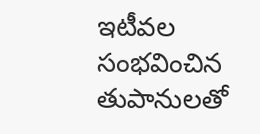ఇటీవల సంభవించిన తుపానులతో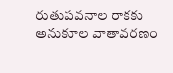రుతుపవనాల రాకకు అనుకూల వాతావరణం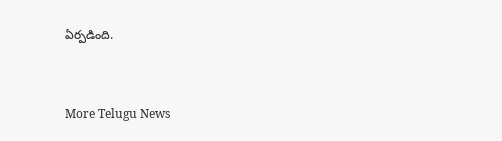ఏర్పడింది.


More Telugu News